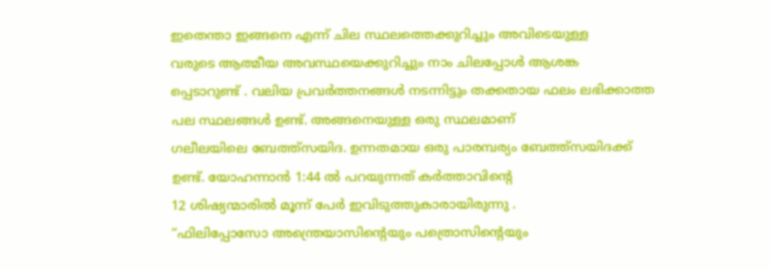ഇതെന്താ ഇങ്ങനെ എന്ന് ചില സ്ഥലത്തെക്കുറിച്ചും അവിടെയുള്ള
വരുടെ ആത്മീയ അവസ്ഥയെക്കുറിച്ചും നാം ചിലപ്പോൾ ആശങ്ക
പ്പെടാറുണ്ട് . വലിയ പ്രവർത്തനങ്ങൾ നടന്നിട്ടും തക്കതായ ഫലം ലഭിക്കാത്ത പല സ്ഥലങ്ങൾ ഉണ്ട്. അങ്ങനെയുള്ള ഒരു സ്ഥലമാണ്
ഗലീലയിലെ ബേത്ത്സയിദ. ഉന്നതമായ ഒരു പാരമ്പര്യം ബേത്ത്സയിദക്ക് ഉണ്ട്. യോഹന്നാൻ 1:44 ൽ പറയുന്നത് കർത്താവിൻ്റെ
12 ശിഷ്യന്മാരിൽ മൂന്ന് പേർ ഇവിടുത്തുകാരായിരുന്നു .
“ഫിലിപ്പോസോ അന്ത്രെയാസിന്റെയും പത്രൊസിന്റെയും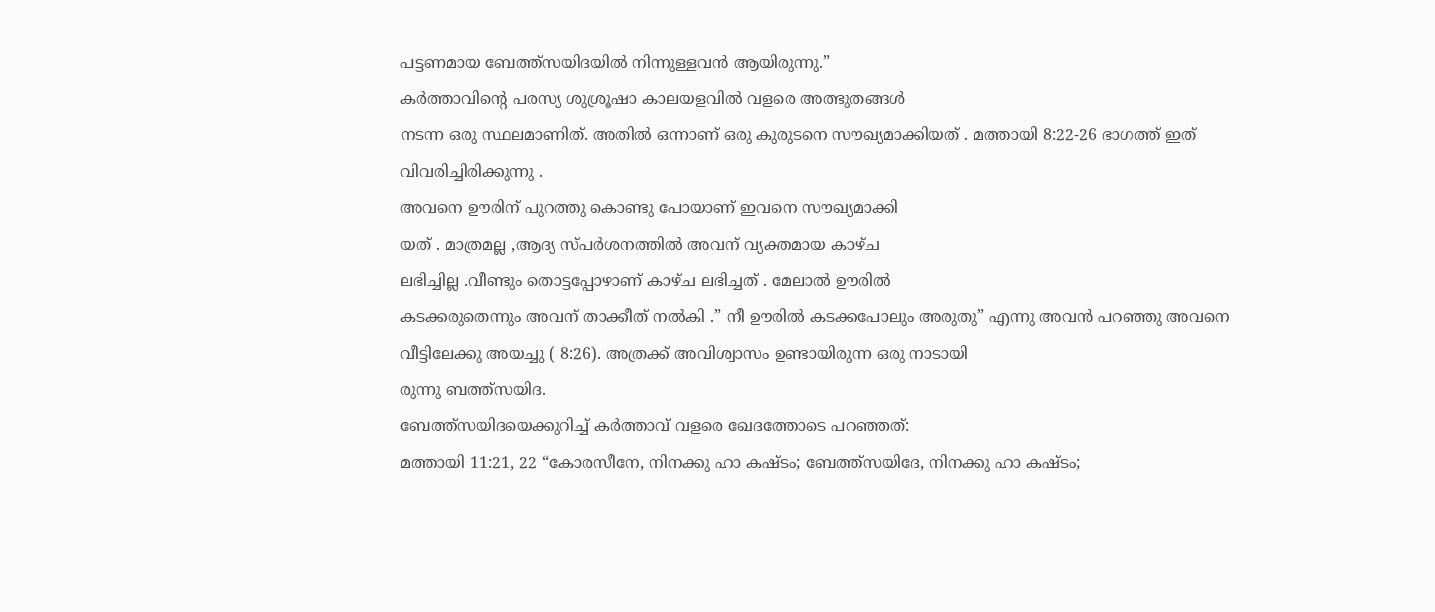പട്ടണമായ ബേത്ത്സയിദയിൽ നിന്നുള്ളവൻ ആയിരുന്നു.”
കർത്താവിൻ്റെ പരസ്യ ശുശ്രൂഷാ കാലയളവിൽ വളരെ അത്ഭുതങ്ങൾ
നടന്ന ഒരു സ്ഥലമാണിത്. അതിൽ ഒന്നാണ് ഒരു കുരുടനെ സൗഖ്യമാക്കിയത് . മത്തായി 8:22-26 ഭാഗത്ത് ഇത് വിവരിച്ചിരിക്കുന്നു .
അവനെ ഊരിന് പുറത്തു കൊണ്ടു പോയാണ് ഇവനെ സൗഖ്യമാക്കി
യത് . മാത്രമല്ല ,ആദ്യ സ്പർശനത്തിൽ അവന് വ്യക്തമായ കാഴ്ച
ലഭിച്ചില്ല .വീണ്ടും തൊട്ടപ്പോഴാണ് കാഴ്ച ലഭിച്ചത് . മേലാൽ ഊരിൽ
കടക്കരുതെന്നും അവന് താക്കീത് നൽകി .” നീ ഊരിൽ കടക്കപോലും അരുതു” എന്നു അവൻ പറഞ്ഞു അവനെ വീട്ടിലേക്കു അയച്ചു ( 8:26). അത്രക്ക് അവിശ്വാസം ഉണ്ടായിരുന്ന ഒരു നാടായി
രുന്നു ബത്ത്സയിദ.
ബേത്ത്സയിദയെക്കുറിച്ച് കർത്താവ് വളരെ ഖേദത്തോടെ പറഞ്ഞത്:
മത്തായി 11:21, 22 “കോരസീനേ, നിനക്കു ഹാ കഷ്ടം; ബേത്ത്സയിദേ, നിനക്കു ഹാ കഷ്ടം;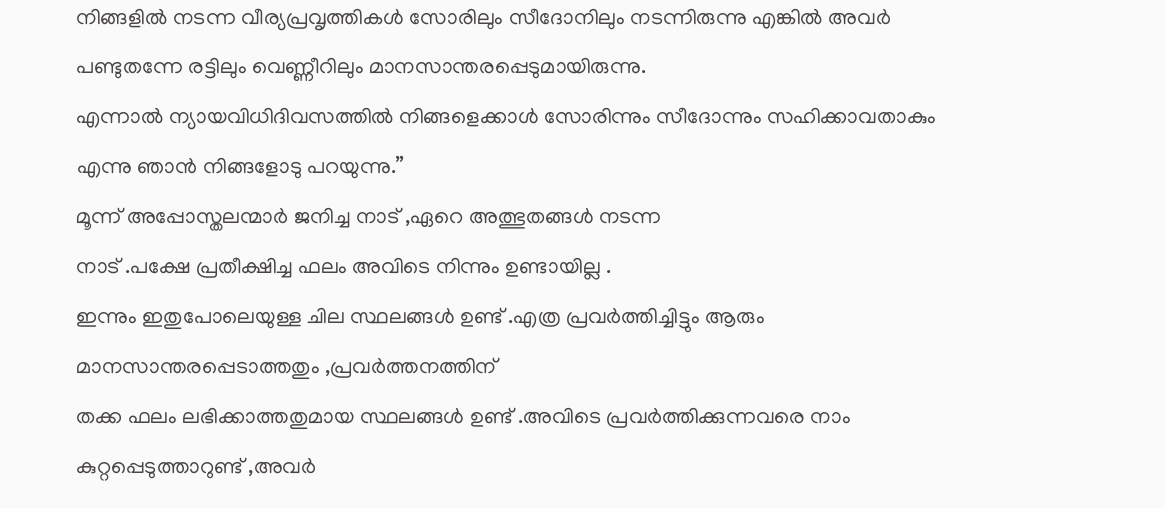നിങ്ങളിൽ നടന്ന വീര്യപ്രവൃത്തികൾ സോരിലും സീദോനിലും നടന്നിരുന്നു എങ്കിൽ അവർ പണ്ടുതന്നേ രട്ടിലും വെണ്ണീറിലും മാനസാന്തരപ്പെടുമായിരുന്നു.
എന്നാൽ ന്യായവിധിദിവസത്തിൽ നിങ്ങളെക്കാൾ സോരിന്നും സീദോന്നും സഹിക്കാവതാകും എന്നു ഞാൻ നിങ്ങളോടു പറയുന്നു.”
മൂന്ന് അപ്പോസ്തലന്മാർ ജനിച്ച നാട് ,ഏറെ അത്ഭുതങ്ങൾ നടന്ന
നാട് .പക്ഷേ പ്രതീക്ഷിച്ച ഫലം അവിടെ നിന്നും ഉണ്ടായില്ല .
ഇന്നും ഇതുപോലെയുള്ള ചില സ്ഥലങ്ങൾ ഉണ്ട് .എത്ര പ്രവർത്തിച്ചിട്ടും ആരും മാനസാന്തരപ്പെടാത്തതും ,പ്രവർത്തനത്തിന്
തക്ക ഫലം ലഭിക്കാത്തതുമായ സ്ഥലങ്ങൾ ഉണ്ട് .അവിടെ പ്രവർത്തിക്കുന്നവരെ നാം കുറ്റപ്പെടുത്താറുണ്ട് ,അവർ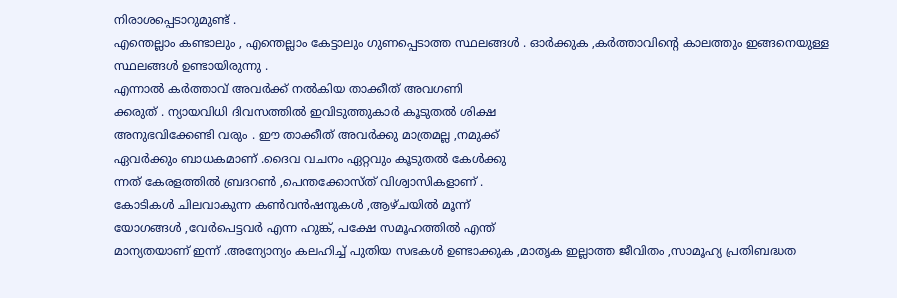നിരാശപ്പെടാറുമുണ്ട് .
എന്തെല്ലാം കണ്ടാലും , എന്തെല്ലാം കേട്ടാലും ഗുണപ്പെടാത്ത സ്ഥലങ്ങൾ . ഓർക്കുക ,കർത്താവിൻ്റെ കാലത്തും ഇങ്ങനെയുള്ള
സ്ഥലങ്ങൾ ഉണ്ടായിരുന്നു .
എന്നാൽ കർത്താവ് അവർക്ക് നൽകിയ താക്കീത് അവഗണി
ക്കരുത് . ന്യായവിധി ദിവസത്തിൽ ഇവിടുത്തുകാർ കൂടുതൽ ശിക്ഷ
അനുഭവിക്കേണ്ടി വരും . ഈ താക്കീത് അവർക്കു മാത്രമല്ല ,നമുക്ക്
ഏവർക്കും ബാധകമാണ് .ദൈവ വചനം ഏറ്റവും കൂടുതൽ കേൾക്കു
ന്നത് കേരളത്തിൽ ബ്രദറൺ ,പെന്തക്കോസ്ത് വിശ്വാസികളാണ് .
കോടികൾ ചിലവാകുന്ന കൺവൻഷനുകൾ ,ആഴ്ചയിൽ മൂന്ന്
യോഗങ്ങൾ ,വേർപെട്ടവർ എന്ന ഹുങ്ക്, പക്ഷേ സമൂഹത്തിൽ എന്ത്
മാന്യതയാണ് ഇന്ന് .അന്യോന്യം കലഹിച്ച് പുതിയ സഭകൾ ഉണ്ടാക്കുക ,മാതൃക ഇല്ലാത്ത ജീവിതം ,സാമൂഹ്യ പ്രതിബദ്ധത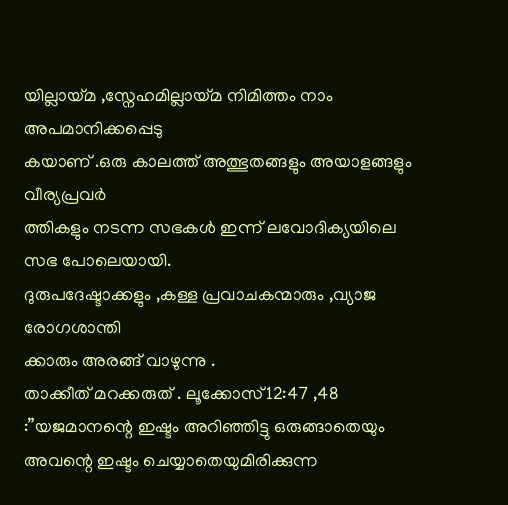യില്ലായ്മ ,സ്നേഹമില്ലായ്മ നിമിത്തം നാം അപമാനിക്കപ്പെടു
കയാണ് .ഒരു കാലത്ത് അത്ഭുതങ്ങളും അയാളങ്ങളും വീര്യപ്രവർ
ത്തികളും നടന്ന സഭകൾ ഇന്ന് ലവോദിക്യയിലെ സഭ പോലെയായി.
ദുരുപദേഷ്ടാക്കളും ,കള്ള പ്രവാചകന്മാരും ,വ്യാജ രോഗശാന്തി
ക്കാരും അരങ്ങ് വാഴുന്നു .
താക്കീത് മറക്കരുത് . ലൂക്കോസ്12:47 ,48 :”യജമാനന്റെ ഇഷ്ടം അറിഞ്ഞിട്ടു ഒരുങ്ങാതെയും അവന്റെ ഇഷ്ടം ചെയ്യാതെയുമിരിക്കുന്ന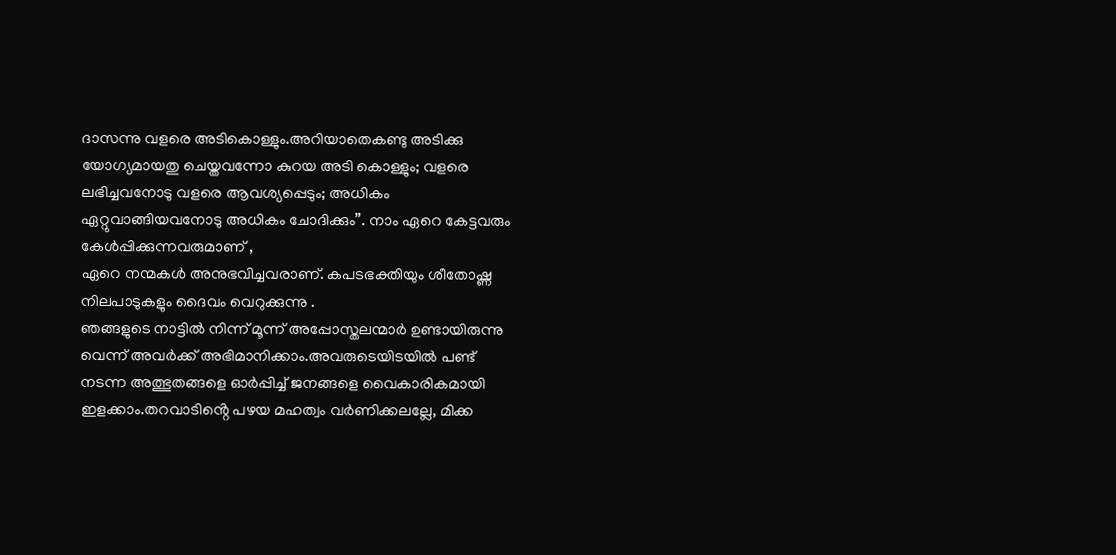ദാസന്നു വളരെ അടികൊള്ളും.അറിയാതെകണ്ടു അടിക്കു യോഗ്യമായതു ചെയ്തവന്നോ കുറയ അടി കൊള്ളും; വളരെ ലഭിച്ചവനോടു വളരെ ആവശ്യപ്പെടും; അധികം ഏറ്റുവാങ്ങിയവനോടു അധികം ചോദിക്കും”. നാം ഏറെ കേട്ടവരും കേൾപ്പിക്കുന്നവരുമാണ് ,
ഏറെ നന്മകൾ അനുഭവിച്ചവരാണ്. കപടഭക്തിയും ശീതോഷ്ണ
നിലപാടുകളും ദൈവം വെറുക്കുന്നു .
ഞങ്ങളുടെ നാട്ടിൽ നിന്ന് മൂന്ന് അപ്പോസ്തലന്മാർ ഉണ്ടായിരുന്നു
വെന്ന് അവർക്ക് അഭിമാനിക്കാം.അവരുടെയിടയിൽ പണ്ട്
നടന്ന അത്ഭുതങ്ങളെ ഓർപ്പിച്ച് ജനങ്ങളെ വൈകാരികമായി
ഇളക്കാം.തറവാടിൻ്റെ പഴയ മഹത്വം വർണിക്കലല്ലേ, മിക്ക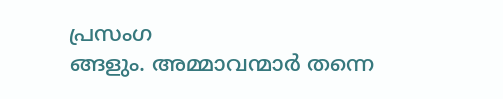പ്രസംഗ
ങ്ങളും. അമ്മാവന്മാർ തന്നെ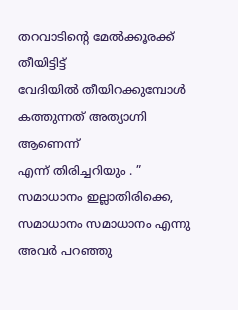തറവാടിൻ്റെ മേൽക്കൂരക്ക് തീയിട്ടിട്ട്
വേദിയിൽ തീയിറക്കുമ്പോൾ കത്തുന്നത് അത്യാഗ്നി ആണെന്ന്
എന്ന് തിരിച്ചറിയും . ” സമാധാനം ഇല്ലാതിരിക്കെ, സമാധാനം സമാധാനം എന്നു അവർ പറഞ്ഞു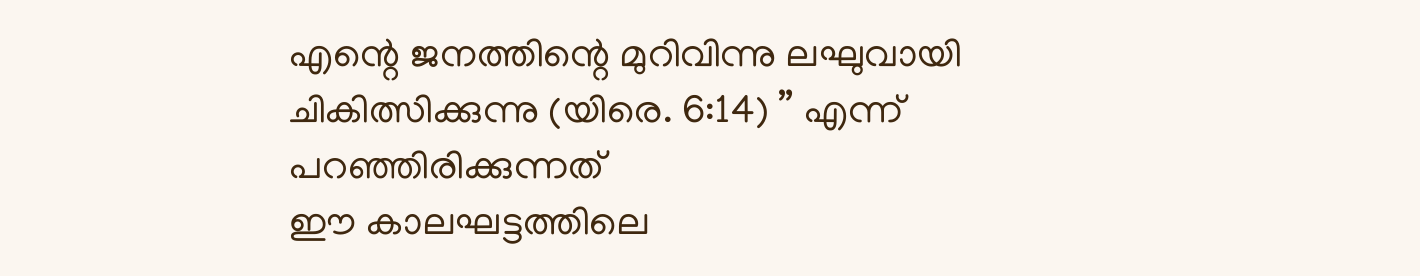എന്റെ ജനത്തിന്റെ മുറിവിന്നു ലഘുവായി ചികിത്സിക്കുന്നു (യിരെ. 6:14) ” എന്ന് പറഞ്ഞിരിക്കുന്നത്
ഈ കാലഘട്ടത്തിലെ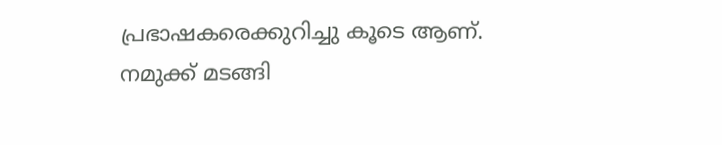പ്രഭാഷകരെക്കുറിച്ചു കൂടെ ആണ്.
നമുക്ക് മടങ്ങി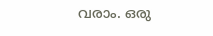വരാം. ഒരു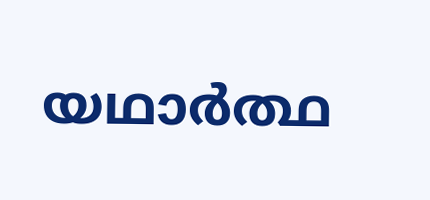യഥാർത്ഥ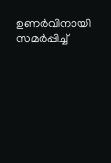ഉണർവിനായി സമർപ്പിച്ച്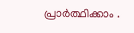പ്രാർത്ഥിക്കാം .